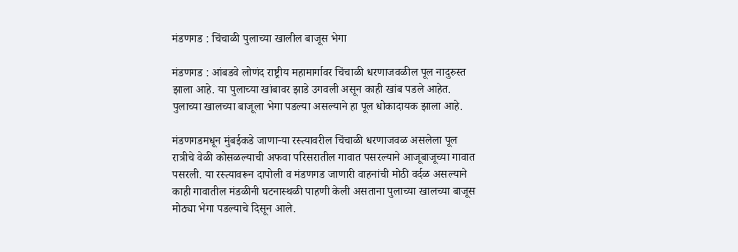मंडणगड : चिंचाळी पुलाच्या खालील बाजूस भेगा

मंडणगड : आंबडवे लोणंद राष्ट्रीय महामार्गावर चिंचाळी धरणाजवळील पूल नादुरुस्त झाला आहे. या पुलाच्या खांबावर झाडे उगवली असून काही खांब पडले आहेत. पुलाच्या खालच्या बाजूला भेगा पडल्या असल्याने हा पूल धोकादायक झाला आहे.

मंडणगडमधून मुंबईकडे जाणाऱ्या रस्त्यावरील चिंचाळी धरणाजवळ असलेला पूल रात्रीचे वेळी कोसळल्याची अफवा परिसरातील गावात पसरल्याने आजूबाजूच्या गावात पसरली. या रस्त्यावरून दापोली व मंडणगड जाणारी वाहनांची मोठी वर्दळ असल्याने काही गावातील मंडळीनी घटनास्थळी पाहणी केली असताना पुलाच्या खालच्या बाजूस मोठ्या भेगा पडल्याचे दिसून आले.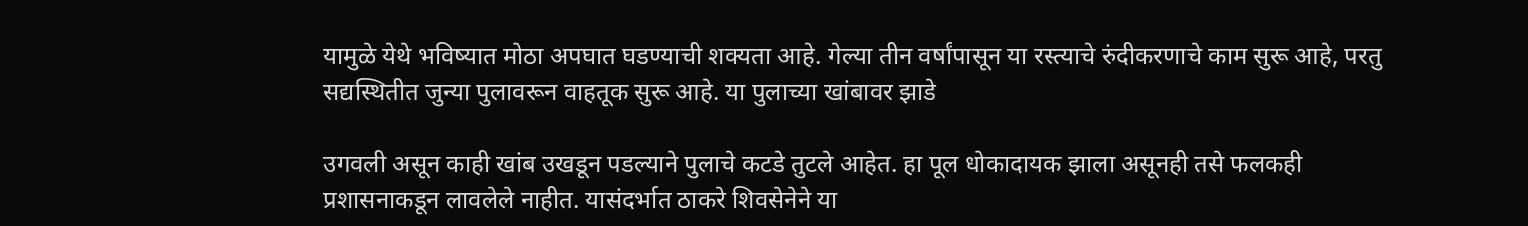यामुळे येथे भविष्यात मोठा अपघात घडण्याची शक्यता आहे. गेल्या तीन वर्षांपासून या रस्त्याचे रुंदीकरणाचे काम सुरू आहे, परतु सद्यस्थितीत जुन्या पुलावरून वाहतूक सुरू आहे. या पुलाच्या खांबावर झाडे

उगवली असून काही खांब उखडून पडल्याने पुलाचे कटडे तुटले आहेत. हा पूल धोकादायक झाला असूनही तसे फलकही प्रशासनाकडून लावलेले नाहीत. यासंदर्भात ठाकरे शिवसेनेने या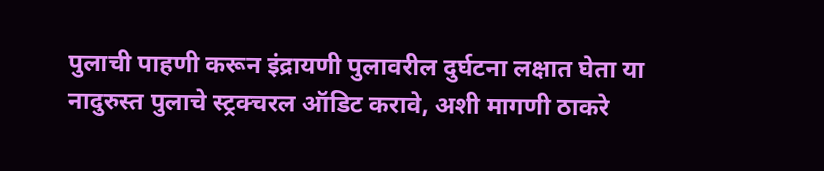पुलाची पाहणी करून इंद्रायणी पुलावरील दुर्घटना लक्षात घेता या नादुरुस्त पुलाचे स्ट्रक्चरल ऑडिट करावे, अशी मागणी ठाकरे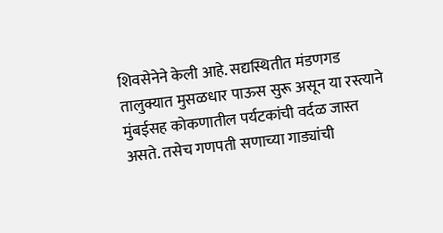शिवसेनेने केली आहे. सद्यस्थितीत मंडणगड तालुक्यात मुसळधार पाऊस सुरू असून या रस्त्याने मुंबईसह कोकणातील पर्यटकांची वर्दळ जास्त असते. तसेच गणपती सणाच्या गाड्यांची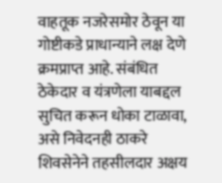वाहतूक नजरेसमोर ठेवून या गोष्टीकडे प्राधान्याने लक्ष देणे क्रमप्राप्त आहे. संबंधित ठेकेदार व यंत्रणेला याबद्दल सुचित करून धोका टाळावा, असे निवेदनही ठाकरे शिवसेनेने तहसीलदार अक्षय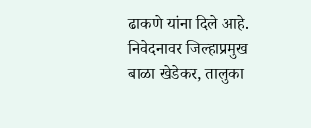ढाकणे यांना दिले आहे. निवेदनावर जिल्हाप्रमुख बाळा खेडेकर, तालुका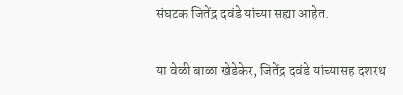संघटक जितेंद्र दवंडे यांच्या सह्या आहेत.

या वेळी बाळा खेडेकेर, जितेंद्र दवंडे यांच्यासह दशरथ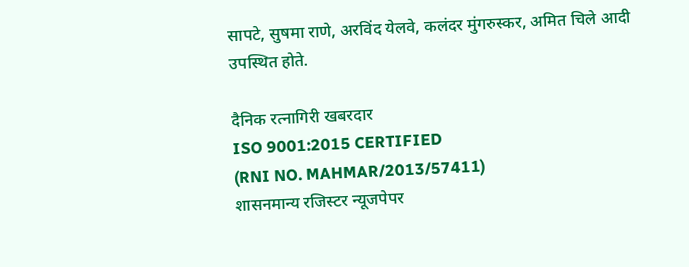सापटे, सुषमा राणे, अरविंद येलवे, कलंदर मुंगरुस्कर, अमित चिले आदी उपस्थित होते.

दैनिक रत्नागिरी खबरदार
ISO 9001:2015 CERTIFIED
(RNI NO. MAHMAR/2013/57411)
शासनमान्य रजिस्टर न्यूजपेपर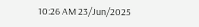10:26 AM 23/Jun/2025